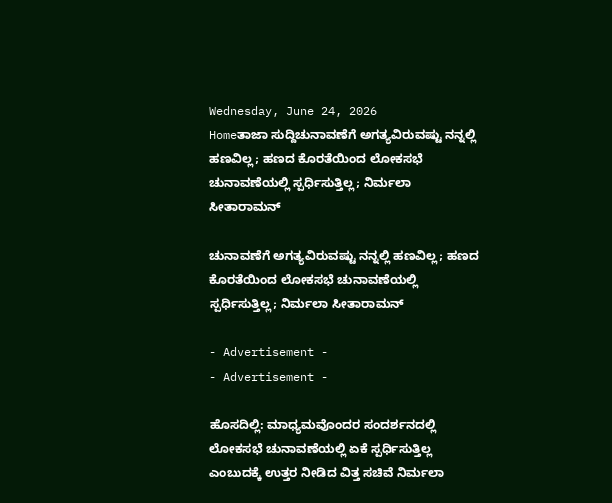Wednesday, June 24, 2026
Homeತಾಜಾ ಸುದ್ದಿಚುನಾವಣೆಗೆ ಅಗತ್ಯವಿರುವಷ್ಟು ನನ್ನಲ್ಲಿ ಹಣವಿಲ್ಲ; ಹಣದ ಕೊರತೆಯಿಂದ ಲೋಕಸಭೆ ಚುನಾವಣೆಯಲ್ಲಿ ಸ್ಪರ್ಧಿಸುತ್ತಿಲ್ಲ; ನಿರ್ಮಲಾ ಸೀತಾರಾಮನ್‌

ಚುನಾವಣೆಗೆ ಅಗತ್ಯವಿರುವಷ್ಟು ನನ್ನಲ್ಲಿ ಹಣವಿಲ್ಲ; ಹಣದ ಕೊರತೆಯಿಂದ ಲೋಕಸಭೆ ಚುನಾವಣೆಯಲ್ಲಿ ಸ್ಪರ್ಧಿಸುತ್ತಿಲ್ಲ; ನಿರ್ಮಲಾ ಸೀತಾರಾಮನ್‌

- Advertisement -
- Advertisement -

ಹೊಸದಿಲ್ಲಿ: ಮಾಧ್ಯಮವೊಂದರ ಸಂದರ್ಶನದಲ್ಲಿ ಲೋಕಸಭೆ ಚುನಾವಣೆಯಲ್ಲಿ ಏಕೆ ಸ್ಪರ್ಧಿಸುತ್ತಿಲ್ಲ ಎಂಬುದಕ್ಕೆ ಉತ್ತರ ನೀಡಿದ ವಿತ್ತ ಸಚಿವೆ ನಿರ್ಮಲಾ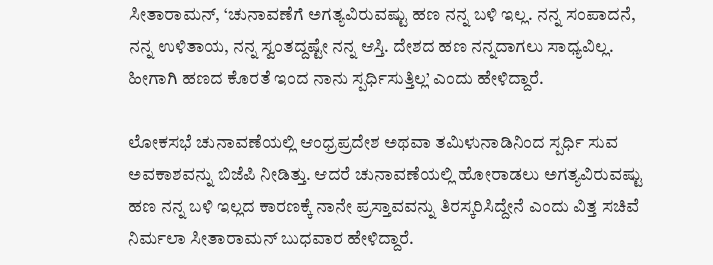ಸೀತಾರಾಮನ್‌, ‘ಚುನಾವಣೆಗೆ ಅಗತ್ಯವಿರುವಷ್ಟು ಹಣ ನನ್ನ ಬಳಿ ಇಲ್ಲ. ನನ್ನ ಸಂಪಾದನೆ, ನನ್ನ ಉಳಿತಾಯ, ನನ್ನ ಸ್ವಂತದ್ದಷ್ಟೇ ನನ್ನ ಆಸ್ತಿ. ದೇಶದ ಹಣ ನನ್ನದಾಗಲು ಸಾಧ್ಯವಿಲ್ಲ. ಹೀಗಾಗಿ ಹಣದ ಕೊರತೆ ಇಂದ ನಾನು ಸ್ಪರ್ಧಿಸುತ್ತಿಲ್ಲ’ ಎಂದು ಹೇಳಿದ್ದಾರೆ.

ಲೋಕಸಭೆ ಚುನಾವಣೆಯಲ್ಲಿ ಆಂಧ್ರಪ್ರದೇಶ ಅಥವಾ ತಮಿಳುನಾಡಿನಿಂದ ಸ್ಪರ್ಧಿ ಸುವ ಅವಕಾಶವನ್ನು ಬಿಜೆಪಿ ನೀಡಿತ್ತು. ಆದರೆ ಚುನಾವಣೆಯಲ್ಲಿ ಹೋರಾಡಲು ಅಗತ್ಯವಿರುವಷ್ಟು ಹಣ ನನ್ನ ಬಳಿ ಇಲ್ಲದ ಕಾರಣಕ್ಕೆ ನಾನೇ ಪ್ರಸ್ತಾವವನ್ನು ತಿರಸ್ಕರಿಸಿದ್ದೇನೆ ಎಂದು ವಿತ್ತ ಸಚಿವೆ ನಿರ್ಮಲಾ ಸೀತಾರಾಮನ್‌ ಬುಧವಾರ ಹೇಳಿದ್ದಾರೆ.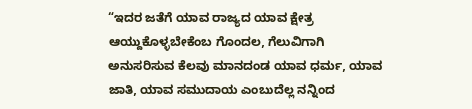“ಇದರ ಜತೆಗೆ ಯಾವ ರಾಜ್ಯದ ಯಾವ ಕ್ಷೇತ್ರ ಆಯ್ದುಕೊಳ್ಳಬೇಕೆಂಬ ಗೊಂದಲ, ಗೆಲುವಿಗಾಗಿ ಅನುಸರಿಸುವ ಕೆಲವು ಮಾನದಂಡ ಯಾವ ಧರ್ಮ, ಯಾವ ಜಾತಿ, ಯಾವ ಸಮುದಾಯ ಎಂಬುದೆಲ್ಲ ನನ್ನಿಂದ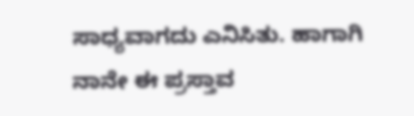ಸಾಧ್ಯವಾಗದು ಎನಿಸಿತು. ಹಾಗಾಗಿ ನಾನೇ ಈ ಪ್ರಸ್ತಾವ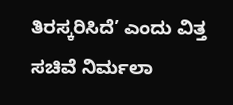ತಿರಸ್ಕರಿಸಿದೆ’ ಎಂದು ವಿತ್ತ ಸಚಿವೆ ನಿರ್ಮಲಾ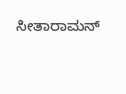ಸೀತಾರಾಮನ್‌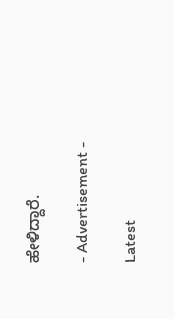ಹೇಳಿದ್ದಾರೆ.

- Advertisement -

Latest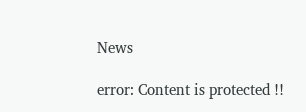News

error: Content is protected !!